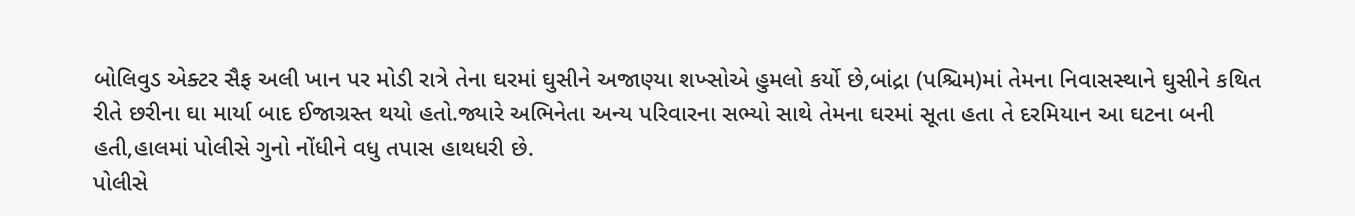બોલિવુડ એક્ટર સૈફ અલી ખાન પર મોડી રાત્રે તેના ઘરમાં ઘુસીને અજાણ્યા શખ્સોએ હુમલો કર્યો છે,બાંદ્રા (પશ્ચિમ)માં તેમના નિવાસસ્થાને ઘુસીને કથિત રીતે છરીના ઘા માર્યા બાદ ઈજાગ્રસ્ત થયો હતો.જ્યારે અભિનેતા અન્ય પરિવારના સભ્યો સાથે તેમના ઘરમાં સૂતા હતા તે દરમિયાન આ ઘટના બની હતી,હાલમાં પોલીસે ગુનો નોંધીને વધુ તપાસ હાથધરી છે.
પોલીસે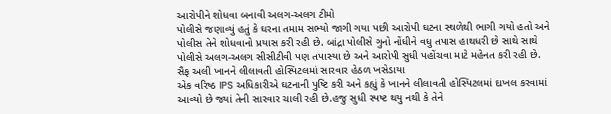આરોપીને શોધવા બનાવી અલગ-અલગ ટીમો
પોલીસે જણાવ્યું હતું કે ઘરના તમામ સભ્યો જાગી ગયા પછી આરોપી ઘટના સ્થળેથી ભાગી ગયો હતો અને પોલીસ તેને શોધવાનો પ્રયાસ કરી રહી છે. બાંદ્રા પોલીસે ગુનો નોંધીને વધુ તપાસ હાથધરી છે સાથે સાથે પોલીસે અલગ-અલગ સીસીટીવી પણ તપાસ્યા છે અને આરોપી સુધી પહોંચવા માટે મહેનત કરી રહી છે.
સૈફ અલી ખાનને લીલાવતી હોસ્પિટલમાં સારવાર હેઠળ ખસેડાયા
એક વરિષ્ઠ IPS અધિકારીએ ઘટનાની પુષ્ટિ કરી અને કહ્યું કે ખાનને લીલાવતી હોસ્પિટલમાં દાખલ કરવામાં આવ્યો છે જ્યાં તેની સારવાર ચાલી રહી છે.હજુ સુધી સ્પષ્ટ થયુ નથી કે તેને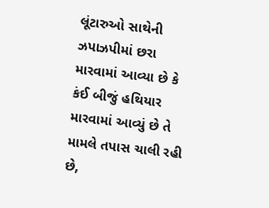લૂંટારુઓ સાથેની ઝપાઝપીમાં છરા મારવામાં આવ્યા છે કે કંઈ બીજું હથિયાર મારવામાં આવ્યું છે તે મામલે તપાસ ચાલી રહી છે,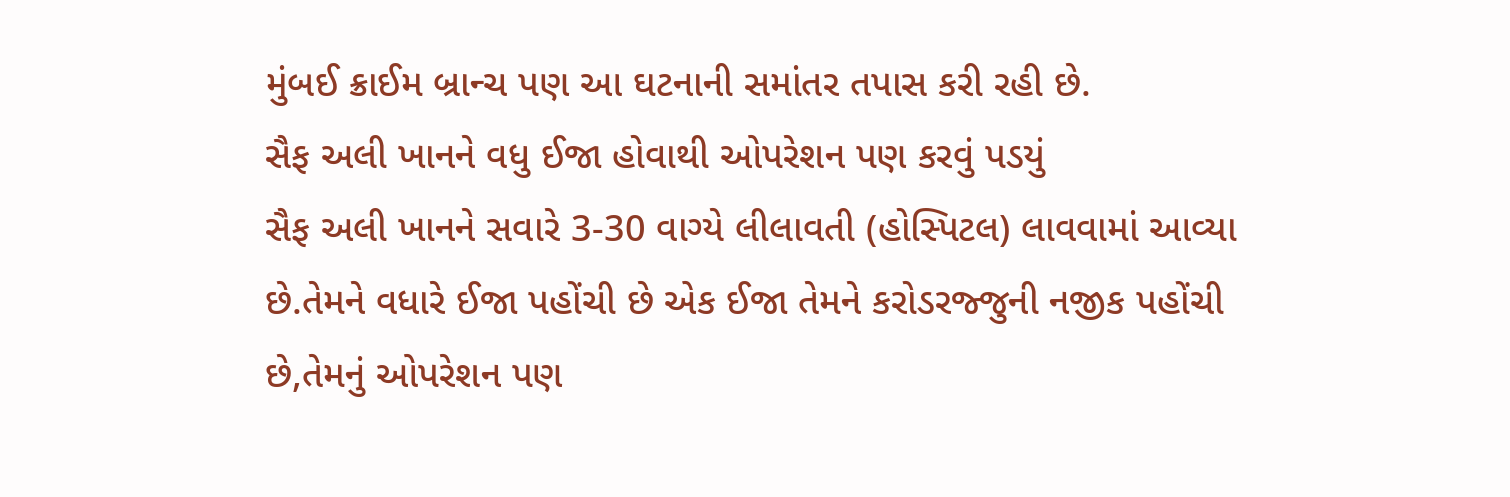મુંબઈ ક્રાઈમ બ્રાન્ચ પણ આ ઘટનાની સમાંતર તપાસ કરી રહી છે.
સૈફ અલી ખાનને વધુ ઈજા હોવાથી ઓપરેશન પણ કરવું પડયું
સૈફ અલી ખાનને સવારે 3-30 વાગ્યે લીલાવતી (હોસ્પિટલ) લાવવામાં આવ્યા છે.તેમને વધારે ઈજા પહોંચી છે એક ઈજા તેમને કરોડરજ્જુની નજીક પહોંચી છે,તેમનું ઓપરેશન પણ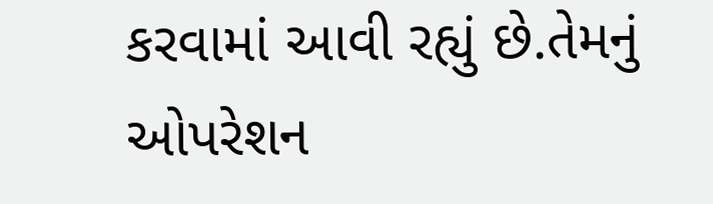કરવામાં આવી રહ્યું છે.તેમનું ઓપરેશન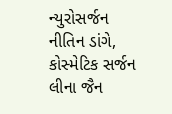ન્યુરોસર્જન નીતિન ડાંગે, કોસ્મેટિક સર્જન લીના જૈન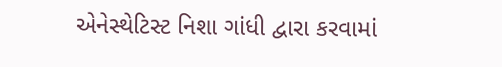એનેસ્થેટિસ્ટ નિશા ગાંધી દ્વારા કરવામાં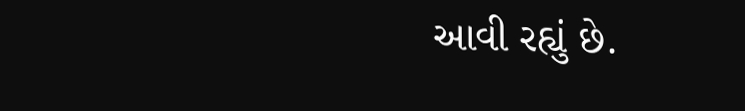આવી રહ્યું છે.